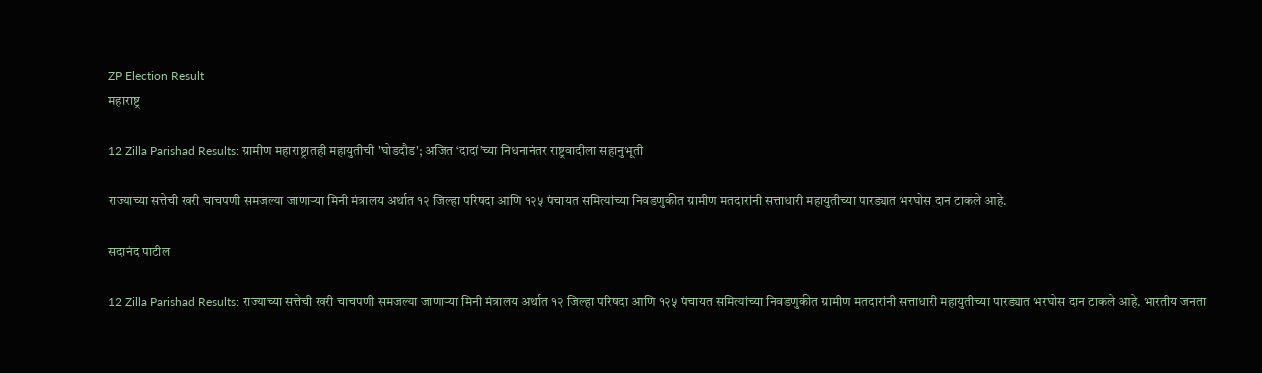ZP Election Result
महाराष्ट्र

12 Zilla Parishad Results: ग्रामीण महाराष्ट्रातही महायुतीची 'घोडदौड'; अजित ‘दादां’च्या निधनानंतर राष्ट्रवादीला सहानुभूती

राज्याच्या सत्तेची खरी चाचपणी समजल्या जाणाऱ्या मिनी मंत्रालय अर्थात १२ जिल्हा परिषदा आणि १२५ पंचायत समित्यांच्या निवडणुकीत ग्रामीण मतदारांनी सत्ताधारी महायुतीच्या पारड्यात भरघोस दान टाकले आहे.

सदानंद पाटील

12 Zilla Parishad Results: राज्याच्या सत्तेची खरी चाचपणी समजल्या जाणाऱ्या मिनी मंत्रालय अर्थात १२ जिल्हा परिषदा आणि १२५ पंचायत समित्यांच्या निवडणुकीत ग्रामीण मतदारांनी सत्ताधारी महायुतीच्या पारड्यात भरघोस दान टाकले आहे. भारतीय जनता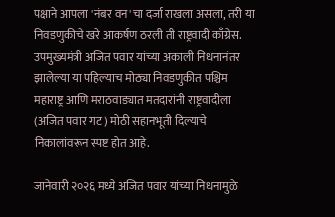पक्षाने आपला 'नंबर वन'चा दर्जा राखला असला, तरी या निवडणुकीचे खरे आकर्षण ठरली ती राष्ट्रवादी काँग्रेस. उपमुख्यमंत्री अजित पवार यांच्या अकाली निधनानंतर झालेल्या या पहिल्याच मोठ्या निवडणुकीत पश्चिम महाराष्ट्र आणि मराठवाड्यात मतदारांनी राष्ट्रवादीला (अजित पवार गट) मोठी सहानभूती दिल्याचे निकालांवरून स्पष्ट होत आहे.

जानेवारी २०२६ मध्ये अजित पवार यांच्या निधनामुळे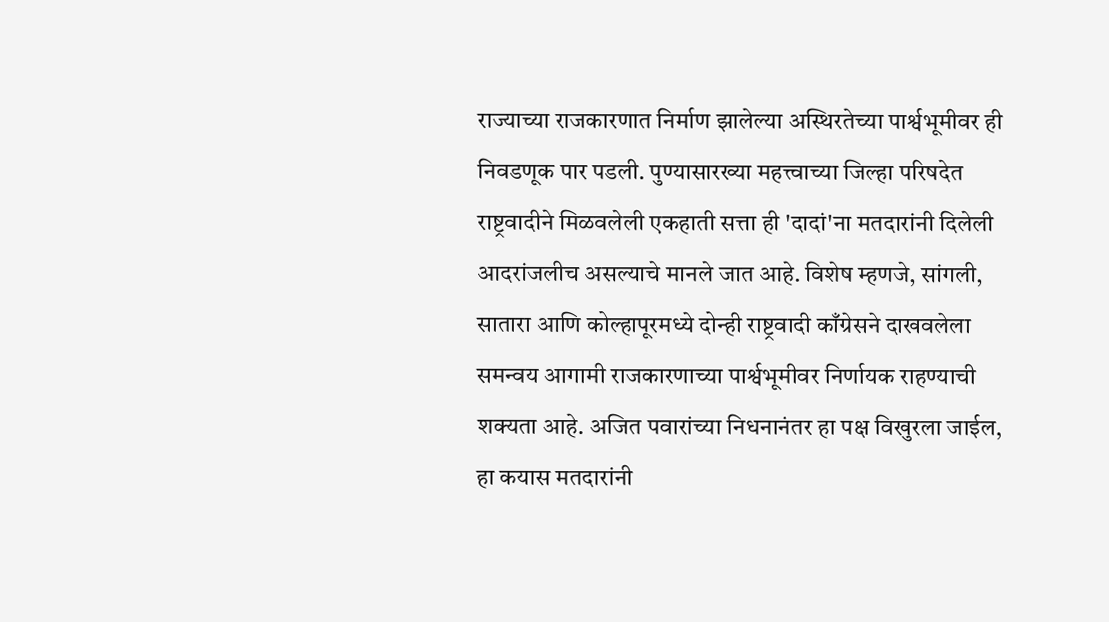राज्याच्या राजकारणात निर्माण झालेल्या अस्थिरतेच्या पार्श्वभूमीवर ही निवडणूक पार पडली. पुण्यासारख्या महत्त्वाच्या जिल्हा परिषदेत राष्ट्रवादीने मिळवलेली एकहाती सत्ता ही 'दादां'ना मतदारांनी दिलेली आदरांजलीच असल्याचे मानले जात आहे. विशेष म्हणजे, सांगली, सातारा आणि कोल्हापूरमध्ये दोन्ही राष्ट्रवादी काँग्रेसने दाखवलेला समन्वय आगामी राजकारणाच्या पार्श्वभूमीवर निर्णायक राहण्याची शक्यता आहे. अजित पवारांच्या निधनानंतर हा पक्ष विखुरला जाईल, हा कयास मतदारांनी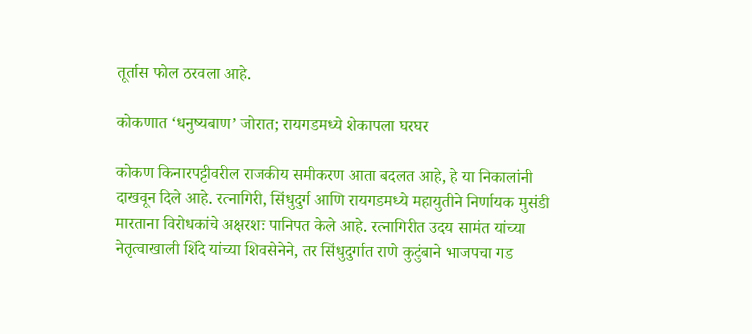तूर्तास फोल ठरवला आहे.

कोकणात ‘धनुष्यबाण’ जोरात; रायगडमध्ये शेकापला घरघर

कोकण किनारपट्टीवरील राजकीय समीकरण आता बदलत आहे, हे या निकालांनी दाखवून दिले आहे. रत्नागिरी, सिंधुदुर्ग आणि रायगडमध्ये महायुतीने निर्णायक मुसंडी मारताना विरोधकांचे अक्षरशः पानिपत केले आहे. रत्नागिरीत उदय सामंत यांच्या नेतृत्वाखाली शिंदे यांच्या शिवसेनेने, तर सिंधुदुर्गात राणे कुटुंबाने भाजपचा गड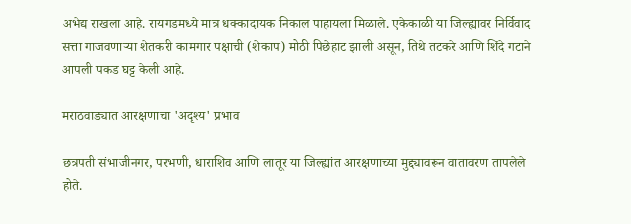अभेद्य राखला आहे. रायगडमध्ये मात्र धक्कादायक निकाल पाहायला मिळाले. एकेकाळी या जिल्ह्यावर निर्विवाद सत्ता गाजवणाऱ्या शेतकरी कामगार पक्षाची (शेकाप) मोठी पिछेहाट झाली असून, तिथे तटकरे आणि शिंदे गटाने आपली पकड घट्ट केली आहे.

मराठवाड्यात आरक्षणाचा 'अदृश्य' प्रभाव

छत्रपती संभाजीनगर, परभणी, धाराशिव आणि लातूर या जिल्ह्यांत आरक्षणाच्या मुद्द्यावरून वातावरण तापलेले होते.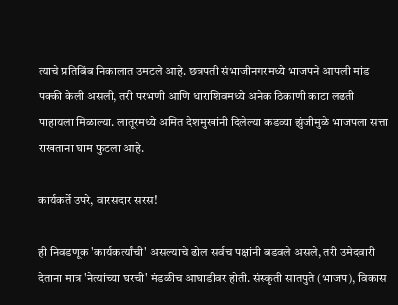त्याचे प्रतिबिंब निकालात उमटले आहे. छत्रपती संभाजीनगरमध्ये भाजपने आपली मांड पक्की केली असली, तरी परभणी आणि धाराशिवमध्ये अनेक ठिकाणी काटा लढती पाहायला मिळाल्या. लातूरमध्ये अमित देशमुखांनी दिलेल्या कडव्या झुंजीमुळे भाजपला सत्ता राखताना घाम फुटला आहे.

कार्यकर्ते उपरे, वारसदार सरस!

ही निवडणूक 'कार्यकर्त्यांची' असल्याचे ढोल सर्वच पक्षांनी बडवले असले, तरी उमेदवारी देताना मात्र 'नेत्यांच्या घरची' मंडळीच आघाडीवर होती. संस्कृती सातपुते (भाजप), विकास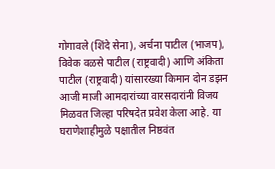गोगावले (शिंदे सेना), अर्चना पाटील (भाजप), विवेक वळसे पाटील (राष्ट्रवादी) आणि अंकिता पाटील (राष्ट्रवादी) यांसारख्या किमान दोन डझन आजी माजी आमदारांच्या वारसदारांनी विजय मिळवत जिल्हा परिषदेत प्रवेश केला आहे. या घराणेशाहीमुळे पक्षातील निष्ठवंत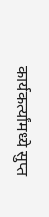कार्यकर्त्यांमध्ये सुप्त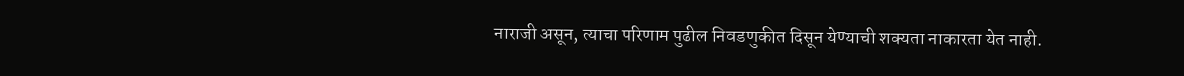नाराजी असून, त्याचा परिणाम पुढील निवडणुकीत दिसून येण्याची शक्यता नाकारता येत नाही.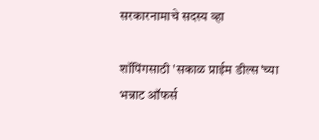सरकारनामाचे सदस्य व्हा

शॉपिंगसाठी 'सकाळ प्राईम डील्स'च्या भन्नाट ऑफर्स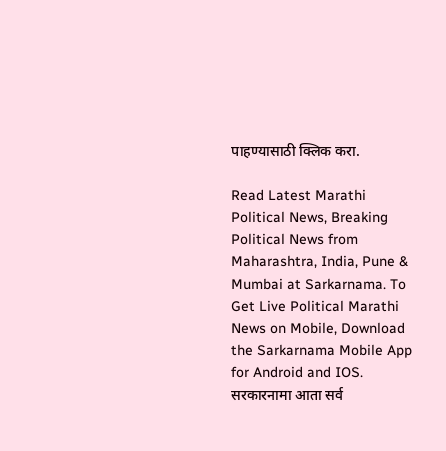पाहण्यासाठी क्लिक करा.

Read Latest Marathi Political News, Breaking Political News from Maharashtra, India, Pune & Mumbai at Sarkarnama. To Get Live Political Marathi News on Mobile, Download the Sarkarnama Mobile App for Android and IOS. सरकारनामा आता सर्व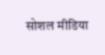सोशल मीडिया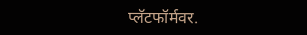प्लॅटफॉर्मवर.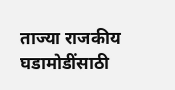ताज्या राजकीय घडामोडींसाठी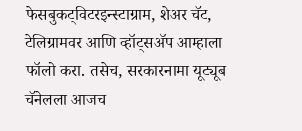फेसबुकट्विटरइन्स्टाग्राम, शेअर चॅट, टेलिग्रामवर आणि व्हॉट्सॲप आम्हाला फॉलो करा. तसेच, सरकारनामा यूट्यूब चॅनेलला आजच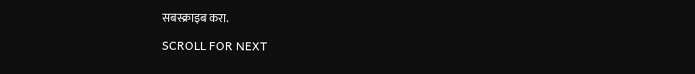सबस्क्राइब करा.

SCROLL FOR NEXT